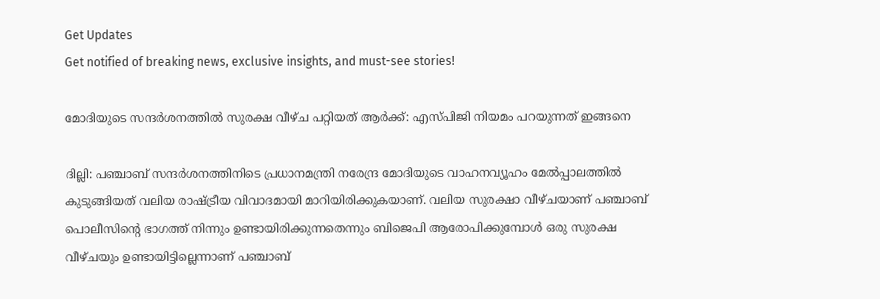Get Updates
Get notified of breaking news, exclusive insights, and must-see stories!

മോദിയുടെ സന്ദർശനത്തില്‍ സുരക്ഷ വീഴ്ച പറ്റിയത് ആർക്ക്: എസ്പിജി നിയമം പറയുന്നത് ഇങ്ങനെ

ദില്ലി: പഞ്ചാബ് സന്ദർശനത്തിനിടെ പ്രധാനമന്ത്രി നരേന്ദ്ര മോദിയുടെ വാഹനവ്യൂഹം മേല്‍പ്പാലത്തില്‍ കുടുങ്ങിയത് വലിയ രാഷ്ട്രീയ വിവാദമായി മാറിയിരിക്കുകയാണ്. വലിയ സുരക്ഷാ വീഴ്ചയാണ് പഞ്ചാബ് പൊലീസിന്റെ ഭാഗത്ത് നിന്നും ഉണ്ടായിരിക്കുന്നതെന്നും ബിജെപി ആരോപിക്കുമ്പോള്‍ ഒരു സുരക്ഷ വീഴ്ചയും ഉണ്ടായിട്ടില്ലെന്നാണ് പഞ്ചാബ്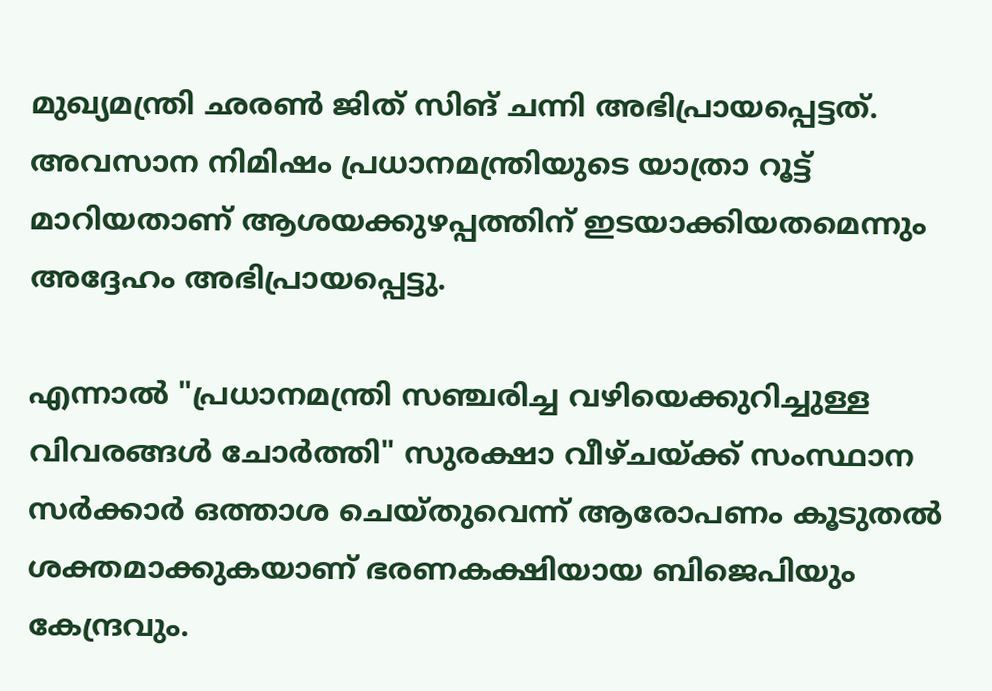മുഖ്യമന്ത്രി ഛരണ്‍ ജിത് സിങ് ചന്നി അഭിപ്രായപ്പെട്ടത്. അവസാന നിമിഷം പ്രധാനമന്ത്രിയുടെ യാത്രാ റൂട്ട് മാറിയതാണ് ആശയക്കുഴപ്പത്തിന് ഇടയാക്കിയതമെന്നും അദ്ദേഹം അഭിപ്രായപ്പെട്ടു.

എന്നാല്‍ "പ്രധാനമന്ത്രി സഞ്ചരിച്ച വഴിയെക്കുറിച്ചുള്ള വിവരങ്ങൾ ചോർത്തി" സുരക്ഷാ വീഴ്ചയ്ക്ക് സംസ്ഥാന സർക്കാർ ഒത്താശ ചെയ്തുവെന്ന് ആരോപണം കൂടുതല്‍ ശക്തമാക്കുകയാണ് ഭരണകക്ഷിയായ ബിജെപിയും കേന്ദ്രവും.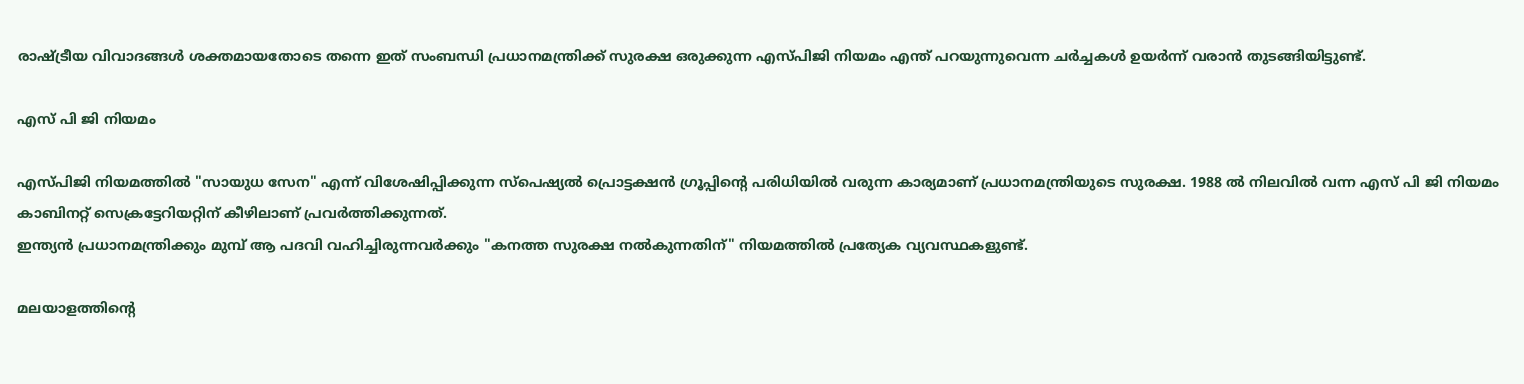രാഷ്ട്രീയ വിവാദങ്ങള്‍ ശക്തമായതോടെ തന്നെ ഇത് സംബന്ധി പ്രധാനമന്ത്രിക്ക് സുരക്ഷ ഒരുക്കുന്ന എസ്പിജി നിയമം എന്ത് പറയുന്നുവെന്ന ചർച്ചകള്‍ ഉയർന്ന് വരാന്‍ തുടങ്ങിയിട്ടുണ്ട്.

എസ് പി ജി നിയമം

എസ്പിജി നിയമത്തിൽ "സായുധ സേന" എന്ന് വിശേഷിപ്പിക്കുന്ന സ്പെഷ്യൽ പ്രൊട്ടക്ഷൻ ഗ്രൂപ്പിന്റെ പരിധിയില്‍ വരുന്ന കാര്യമാണ് പ്രധാനമന്ത്രിയുടെ സുരക്ഷ. 1988 ല്‍ നിലവില്‍ വന്ന എസ് പി ജി നിയമം കാബിനറ്റ് സെക്രട്ടേറിയറ്റിന് കീഴിലാണ് പ്രവർത്തിക്കുന്നത്.
ഇന്ത്യൻ പ്രധാനമന്ത്രിക്കും മുമ്പ് ആ പദവി വഹിച്ചിരുന്നവർക്കും "കനത്ത സുരക്ഷ നൽകുന്നതിന്" നിയമത്തിൽ പ്രത്യേക വ്യവസ്ഥകളുണ്ട്.

മലയാളത്തിന്റെ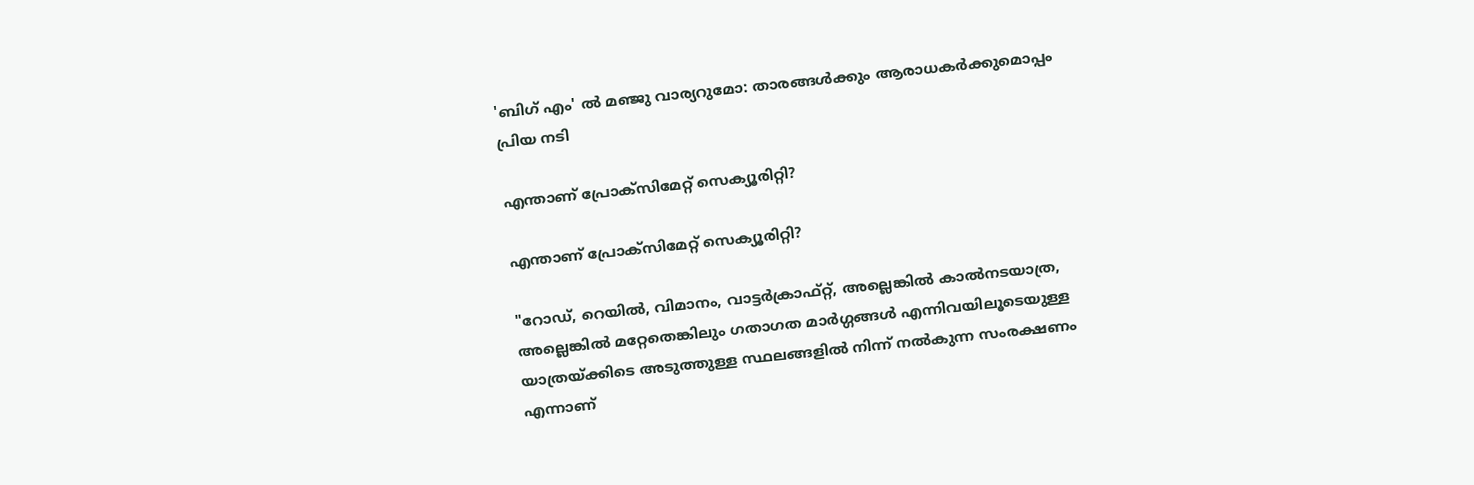'ബിഗ് എം' ല്‍ മഞ്ജു വാര്യറുമോ: താരങ്ങള്‍ക്കും ആരാധകർക്കുമൊപ്പം പ്രിയ നടി

എന്താണ് പ്രോക്സിമേറ്റ് സെക്യൂരിറ്റി?

എന്താണ് പ്രോക്സിമേറ്റ് സെക്യൂരിറ്റി?

"റോഡ്, റെയിൽ, വിമാനം, വാട്ടർക്രാഫ്റ്റ്, അല്ലെങ്കിൽ കാൽനടയാത്ര, അല്ലെങ്കിൽ മറ്റേതെങ്കിലും ഗതാഗത മാർഗ്ഗങ്ങൾ എന്നിവയിലൂടെയുള്ള യാത്രയ്ക്കിടെ അടുത്തുള്ള സ്ഥലങ്ങളിൽ നിന്ന് നൽകുന്ന സംരക്ഷണം എന്നാണ്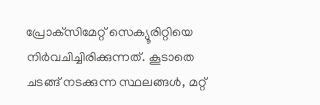പ്രോക്‌സിമേറ്റ് സെക്യൂരിറ്റിയെ നിർവചിച്ചിരിക്കുന്നത്. കൂടാതെ ചടങ്ങ് നടക്കുന്ന സ്ഥലങ്ങള്‍, മറ്റ്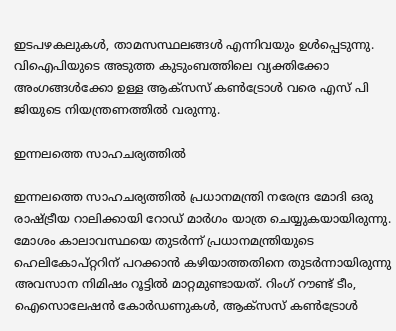ഇടപഴകലുകൾ, താമസസ്ഥലങ്ങള്‍ എന്നിവയും ഉള്‍പ്പെടുന്നു. വിഐപിയുടെ അടുത്ത കുടുംബത്തിലെ വ്യക്തിക്കോ അംഗങ്ങൾക്കോ ഉള്ള ആക്‌സസ് കൺട്രോൾ വരെ എസ് പി ജിയുടെ നിയന്ത്രണത്തില്‍ വരുന്നു.

ഇന്നലത്തെ സാഹചര്യത്തിൽ

ഇന്നലത്തെ സാഹചര്യത്തിൽ പ്രധാനമന്ത്രി നരേന്ദ്ര മോദി ഒരു രാഷ്ട്രീയ റാലിക്കായി റോഡ് മാർഗം യാത്ര ചെയ്യുകയായിരുന്നു. മോശം കാലാവസ്ഥയെ തുടർന്ന് പ്രധാനമന്ത്രിയുടെ ഹെലികോപ്റ്ററിന് പറക്കാൻ കഴിയാത്തതിനെ തുടർന്നായിരുന്നു അവസാന നിമിഷം റൂട്ടില്‍ മാറ്റമുണ്ടായത്. റിംഗ് റൗണ്ട് ടീം, ഐസൊലേഷൻ കോർഡണുകൾ, ആക്‌സസ് കൺട്രോൾ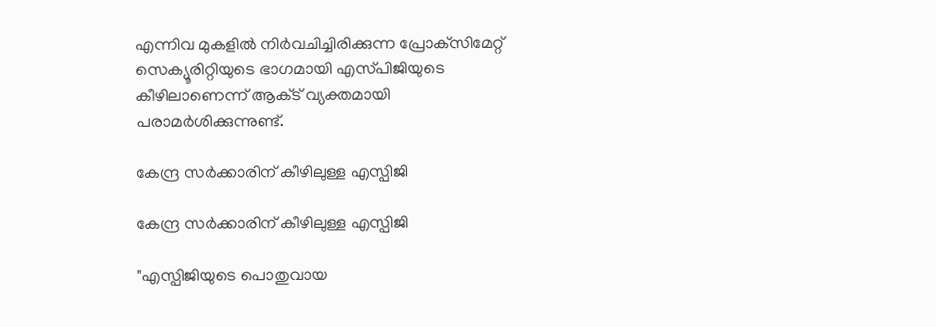എന്നിവ മുകളിൽ നിർവചിച്ചിരിക്കുന്ന പ്രോക്‌സിമേറ്റ് സെക്യൂരിറ്റിയുടെ ഭാഗമായി എസ്‌പിജിയുടെ കീഴിലാണെന്ന് ആക്‌ട് വ്യക്തമായി പരാമർശിക്കുന്നുണ്ട്.

കേന്ദ്ര സർക്കാരിന് കീഴിലുള്ള എസ്പിജി

കേന്ദ്ര സർക്കാരിന് കീഴിലുള്ള എസ്പിജി

"എസ്പിജിയുടെ പൊതുവായ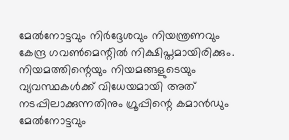മേൽനോട്ടവും നിർദ്ദേശവും നിയന്ത്രണവും കേന്ദ്ര ഗവൺമെന്റിൽ നിക്ഷിപ്തമായിരിക്കും. നിയമത്തിന്റെയും നിയമങ്ങളുടെയും വ്യവസ്ഥകൾക്ക് വിധേയമായി അത് നടപ്പിലാക്കുന്നതിനും ഗ്രൂപ്പിന്റെ കമാൻഡും മേൽനോട്ടവും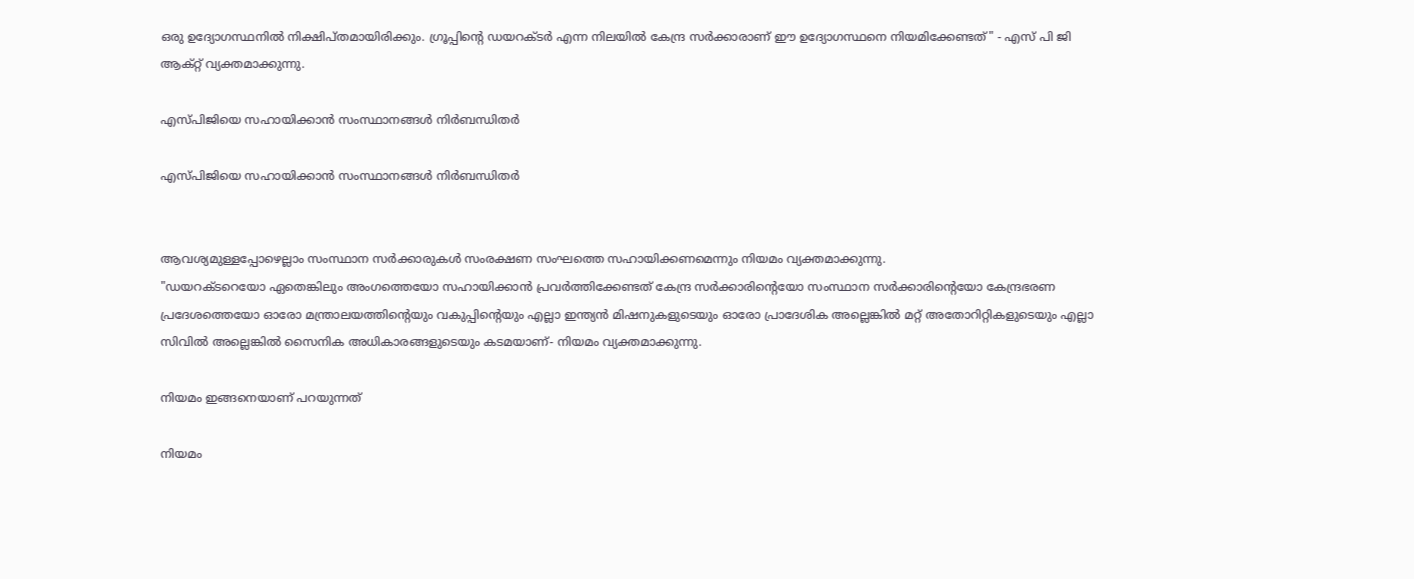ഒരു ഉദ്യോഗസ്ഥനിൽ നിക്ഷിപ്തമായിരിക്കും. ഗ്രൂപ്പിന്റെ ഡയറക്ടർ എന്ന നിലയിൽ കേന്ദ്ര സർക്കാരാണ് ഈ ഉദ്യോഗസ്ഥനെ നിയമിക്കേണ്ടത്" - എസ് പി ജി ആക്റ്റ് വ്യക്തമാക്കുന്നു.

എസ്പിജിയെ സഹായിക്കാൻ സംസ്ഥാനങ്ങൾ നിർബന്ധിതർ

എസ്പിജിയെ സഹായിക്കാൻ സംസ്ഥാനങ്ങൾ നിർബന്ധിതർ


ആവശ്യമുള്ളപ്പോഴെല്ലാം സംസ്ഥാന സർക്കാരുകൾ സംരക്ഷണ സംഘത്തെ സഹായിക്കണമെന്നും നിയമം വ്യക്തമാക്കുന്നു.
"ഡയറക്ടറെയോ ഏതെങ്കിലും അംഗത്തെയോ സഹായിക്കാൻ പ്രവർത്തിക്കേണ്ടത് കേന്ദ്ര സർക്കാരിന്റെയോ സംസ്ഥാന സർക്കാരിന്റെയോ കേന്ദ്രഭരണ പ്രദേശത്തെയോ ഓരോ മന്ത്രാലയത്തിന്റെയും വകുപ്പിന്റെയും എല്ലാ ഇന്ത്യൻ മിഷനുകളുടെയും ഓരോ പ്രാദേശിക അല്ലെങ്കിൽ മറ്റ് അതോറിറ്റികളുടെയും എല്ലാ സിവിൽ അല്ലെങ്കിൽ സൈനിക അധികാരങ്ങളുടെയും കടമയാണ്- നിയമം വ്യക്തമാക്കുന്നു.

നിയമം ഇങ്ങനെയാണ് പറയുന്നത്

നിയമം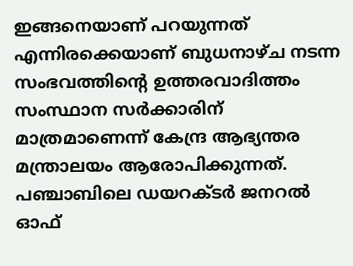ഇങ്ങനെയാണ് പറയുന്നത് എന്നിരക്കെയാണ് ബുധനാഴ്ച നടന്ന സംഭവത്തിന്റെ ഉത്തരവാദിത്തം സംസ്ഥാന സർക്കാരിന് മാത്രമാണെന്ന് കേന്ദ്ര ആഭ്യന്തര മന്ത്രാലയം ആരോപിക്കുന്നത്. പഞ്ചാബിലെ ഡയറക്ടർ ജനറൽ ഓഫ്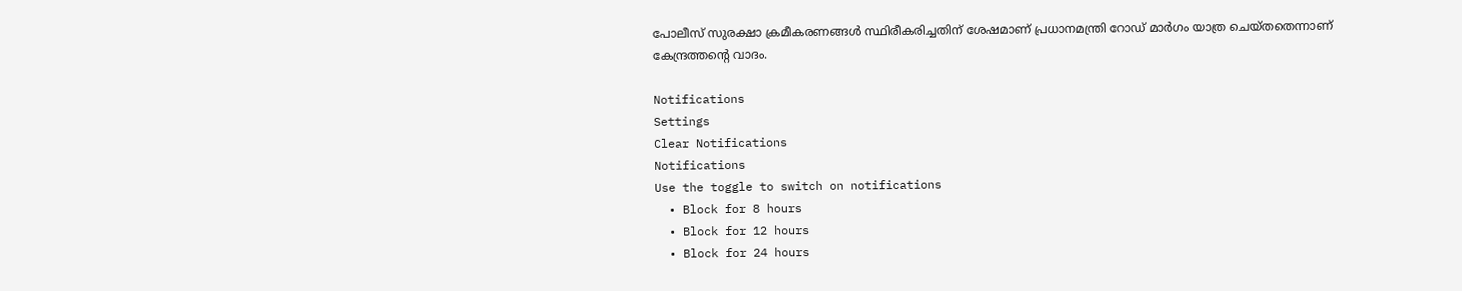പോലീസ് സുരക്ഷാ ക്രമീകരണങ്ങൾ സ്ഥിരീകരിച്ചതിന് ശേഷമാണ് പ്രധാനമന്ത്രി റോഡ് മാർഗം യാത്ര ചെയ്തതെന്നാണ് കേന്ദ്രത്തന്റെ വാദം.

Notifications
Settings
Clear Notifications
Notifications
Use the toggle to switch on notifications
  • Block for 8 hours
  • Block for 12 hours
  • Block for 24 hours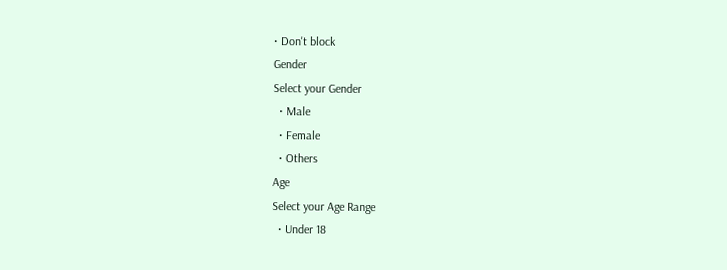• Don't block
Gender
Select your Gender
  • Male
  • Female
  • Others
Age
Select your Age Range
  • Under 18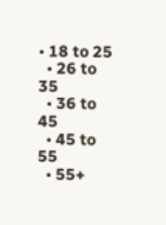• 18 to 25
  • 26 to 35
  • 36 to 45
  • 45 to 55
  • 55+